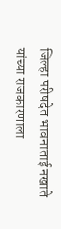जिल्हा परीषदेत भावनाताई नखाते यांच्या राजकारणाला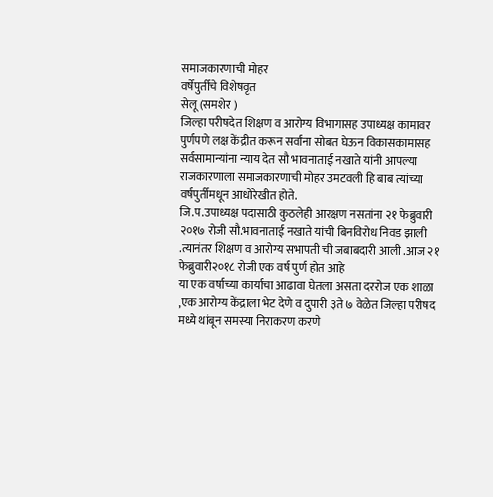समाजकारणाची मोहर
वर्षेपुर्तीचे विशेषवृत
सेलू (समशेर )
जिल्हा परीषदेत शिक्षण व आरोग्य विभागासह उपाध्यक्ष कामावर पुर्णपणे लक्ष केंद्रीत करून सर्वांना सोबत घेऊन विकासकामासह सर्वसामान्यांना न्याय देत सौ भावनाताई नखाते यांनी आपल्या राजकारणाला समाजकारणाची मोहर उमटवली हि बाब त्यांच्या वर्षपुर्तीमधून आधोरेखीत होते.
जि.प.उपाध्यक्ष पदासाठी कुठलेही आरक्षण नसतांना २१ फेब्रुवारी २०१७ रोजी सौ.भावनाताई नखाते यांची बिनविरोध निवड झाली .त्यानंतर शिक्षण व आरोग्य सभापती ची जबाबदारी आली .आज २१ फेब्रुवारी२०१८ रोजी एक वर्ष पुर्ण होत आहे
या एक वर्षाच्या कार्याचा आढावा घेतला असता दररोज एक शाळा ,एक आरोग्य केंद्राला भेट देणे व दुपारी ३ते ७ वेळेत जिल्हा परीषद मध्ये थांबून समस्या निराकरण करणे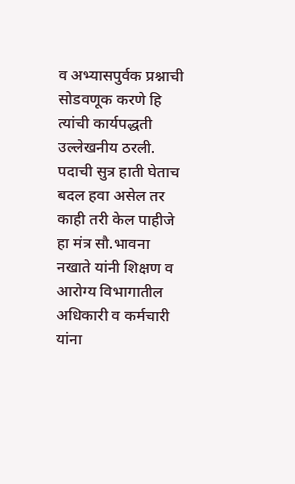व अभ्यासपुर्वक प्रश्नाची सोडवणूक करणे हि त्यांची कार्यपद्धती उल्लेखनीय ठरली.
पदाची सुत्र हाती घेताच बदल हवा असेल तर काही तरी केल पाहीजे हा मंत्र सौ.भावना नखाते यांनी शिक्षण व आरोग्य विभागातील अधिकारी व कर्मचारी यांना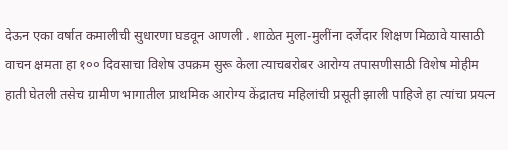देऊन एका वर्षात कमालीची सुधारणा घडवून आणली . शाळेत मुला-मुलींना दर्जेदार शिक्षण मिळावे यासाठी वाचन क्षमता हा १०० दिवसाचा विशेष उपक्रम सुरू केला त्याचबरोबर आरोग्य तपासणीसाठी विशेष मोहीम हाती घेतली तसेच ग्रामीण भागातील प्राथमिक आरोग्य केंद्रातच महिलांची प्रसूती झाली पाहिजे हा त्यांचा प्रयत्न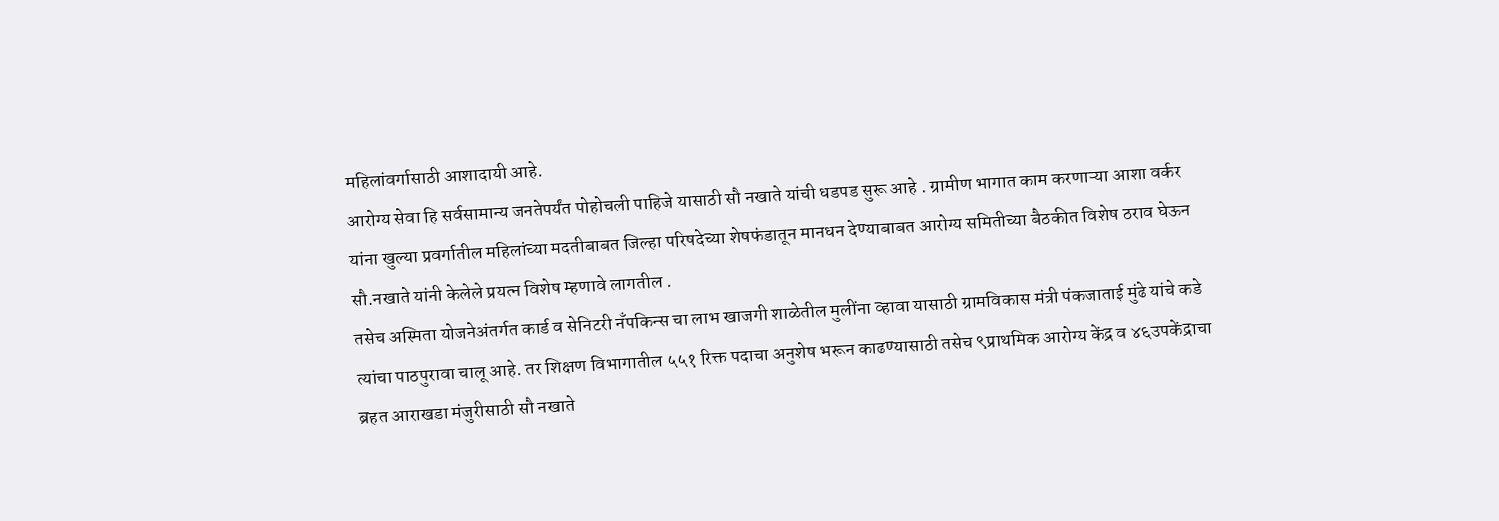महिलांवर्गासाठी आशादायी आहे.
आरोग्य सेवा हि सर्वसामान्य जनतेपर्यंत पोहोचली पाहिजे यासाठी सौ नखाते यांची धडपड सुरू आहे . ग्रामीण भागात काम करणाऱ्या आशा वर्कर यांना खुल्या प्रवर्गातील महिलांच्या मदतीबाबत जिल्हा परिषदेच्या शेषफंडातून मानधन देण्याबाबत आरोग्य समितीच्या बैठकीत विशेष ठराव घेऊन सौ.नखाते यांनी केलेले प्रयत्न विशेष म्हणावे लागतील .
तसेच अस्मिता योजनेअंतर्गत कार्ड व सेनिटरी नँपकिन्स चा लाभ खाजगी शाळेतील मुलींना व्हावा यासाठी ग्रामविकास मंत्री पंकजाताई मुंढे यांचे कडे त्यांचा पाठपुरावा चालू आहे. तर शिक्षण विभागातील ५५१ रिक्त पदाचा अनुशेष भरून काढण्यासाठी तसेच ९प्राथमिक आरोग्य केंद्र व ४६उपकेंद्राचा ब्रहत आराखडा मंजुरीसाठी सौ नखाते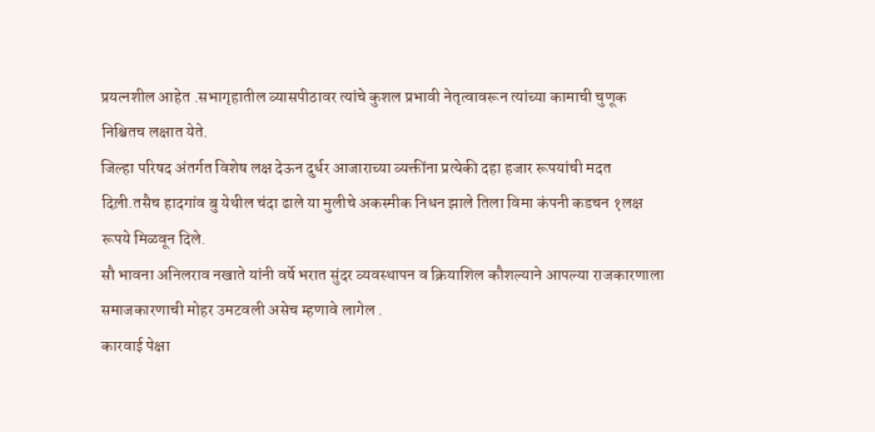प्रयत्नशील आहेत .सभागृहातील व्यासपीठावर त्यांचे कुशल प्रभावी नेतृत्वावरून त्यांच्या कामाची चुणूक निश्चितच लक्षात येते.
जिल्हा परिषद अंतर्गत विशेष लक्ष देऊन दुर्धर आजाराच्या व्यक्तींना प्रत्येकी दहा हजार रूपयांची मदत दिल़ी.तसैच हादगांव बु येथील चंदा ढाले या मुलीचे अकस्मीक निधन झाले तिला विमा कंपनी कडचन १लक्ष रूपये मिळवून दिले.
सौ भावना अनिलराव नखाते यांनी वर्षे भरात सुंदर व्यवस्थापन व क्रियाशिल कौशल्याने आपल्या राजकारणाला समाजकारणाची मोहर उमटवली असेच म्हणावे लागेल .
कारवाई पेक्षा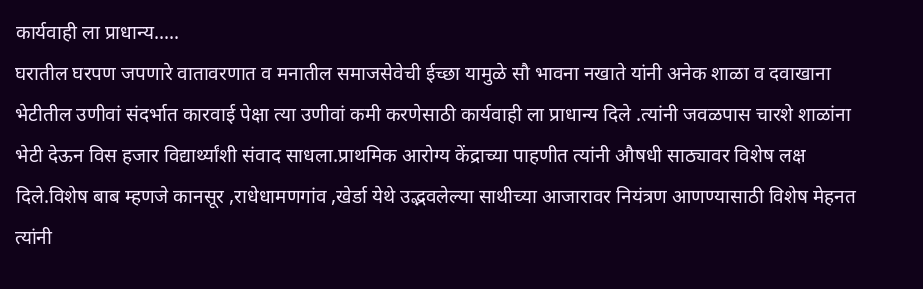कार्यवाही ला प्राधान्य.....
घरातील घरपण जपणारे वातावरणात व मनातील समाजसेवेची ईच्छा यामुळे सौ भावना नखाते यांनी अनेक शाळा व दवाखाना भेटीतील उणीवां संदर्भात कारवाई पेक्षा त्या उणीवां कमी करणेसाठी कार्यवाही ला प्राधान्य दिले .त्यांनी जवळपास चारशे शाळांना भेटी देऊन विस हजार विद्यार्थ्यांशी संवाद साधला.प्राथमिक आरोग्य केंद्राच्या पाहणीत त्यांनी औषधी साठ्यावर विशेष लक्ष दिले.विशेष बाब म्हणजे कानसूर ,राधेधामणगांव ,खेर्डा येथे उद्भवलेल्या साथीच्या आजारावर नियंत्रण आणण्यासाठी विशेष मेहनत त्यांनी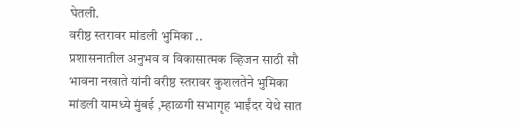घेतली.
वरीष्ठ स्तरावर मांडली भुमिका ..
प्रशासनातील अनुभव व विकासात्मक व्हिजन साठी सौ भावना नखाते यांनी वरीष्ठ स्तरावर कुशलतेने भुमिका मांडली यामध्ये मुंबई ,म्हाळगी सभागृह भाईंदर येथे सात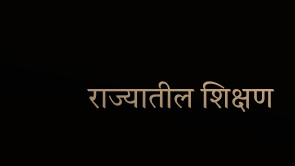राज्यातील शिक्षण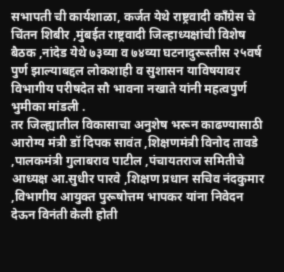सभापती ची कार्यशाळा, कर्जत येथे राष्ट्रवादी काँग्रेस चे चिंतन शिबीर ,मुंबईत राष्ट्रवादी जिल्हाध्यक्षांची विशेष बैठक ,नांदेड येथे ७३व्या व ७४व्या घटनादुरूस्तीस २५वर्ष पुर्ण झाल्याबद्दल लोकशाही व सुशासन याविषयावर विभागीय परीषदेत सौ भावना नखाते यांनी महत्वपुर्ण भुमीका मांडली .
तर जिल्ह्यातील विकासाचा अनुशेष भरून काढण्यासाठी आरोग्य मंत्री डॉ दिपक सावंत ,शिक्षणमंत्री विनोद तावडे ,पालकमंत्री गुलाबराव पाटील ,पंचायतराज समितीचे आध्यक्ष आ.सुधीर पारवे ,शिक्षण प्रधान सचिव नंदकुमार ,विभागीय आयुक्त पुरूषोत्तम भापकर यांना निवेदन देऊन विनंती केली होती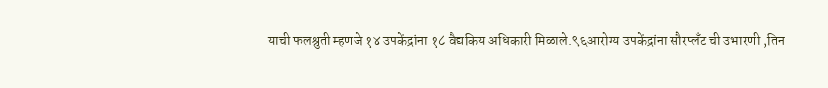याची फलश्रुती म्हणजे १४ उपकेंद्रांना १८ वैद्यकिय अधिकारी मिळाले.९६आरोग्य उपकेंद्रांना सौरप्लँट ची उभारणी ,तिन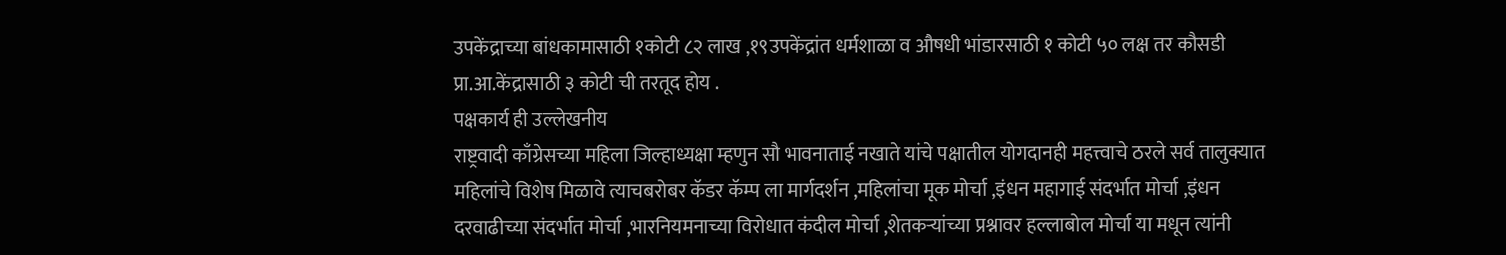उपकेंद्राच्या बांधकामासाठी १कोटी ८२ लाख ,१९उपकेंद्रांत धर्मशाळा व औषधी भांडारसाठी १ कोटी ५० लक्ष तर कौसडी प्रा.आ.केंद्रासाठी ३ कोटी ची तरतूद होय .
पक्षकार्य ही उल्लेखनीय
राष्ट्रवादी काँग्रेसच्या महिला जिल्हाध्यक्षा म्हणुन सौ भावनाताई नखाते यांचे पक्षातील योगदानही महत्त्वाचे ठरले सर्व तालुक्यात महिलांचे विशेष मिळावे त्याचबरोबर कॅडर कॅम्प ला मार्गदर्शन ,महिलांचा मूक मोर्चा ,इंधन महागाई संदर्भात मोर्चा ,इंधन दरवाढीच्या संदर्भात मोर्चा ,भारनियमनाच्या विरोधात कंदील मोर्चा ,शेतकऱ्यांच्या प्रश्नावर हल्लाबोल मोर्चा या मधून त्यांनी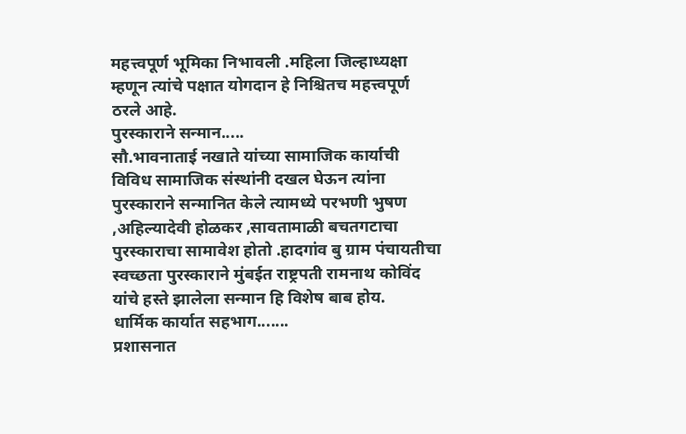महत्त्वपूर्ण भूमिका निभावली .महिला जिल्हाध्यक्षा म्हणून त्यांचे पक्षात योगदान हे निश्चितच महत्त्वपूर्ण ठरले आहे.
पुरस्काराने सन्मान.....
सौ.भावनाताई नखाते यांच्या सामाजिक कार्याची विविध सामाजिक संस्थांनी दखल घेऊन त्यांना पुरस्काराने सन्मानित केले त्यामध्ये परभणी भुषण ,अहिल्यादेवी होळकर ,सावतामाळी बचतगटाचा पुरस्काराचा सामावेश होतो .हादगांव बु ग्राम पंचायतीचा स्वच्छता पुरस्काराने मुंबईत राष्ट्रपती रामनाथ कोविंद यांचे हस्ते झालेला सन्मान हि विशेष बाब होय.
धार्मिक कार्यात सहभाग.......
प्रशासनात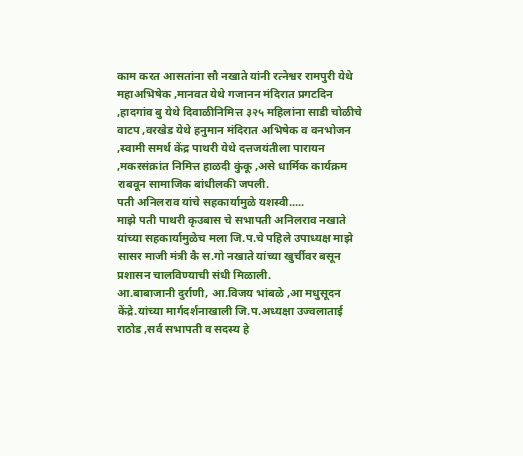काम करत आसतांना सौ नखाते यांनी रत्नेश्वर रामपुरी येथे महाअभिषेक ,मानवत येथे गजानन मंदिरात प्रगटदिन ,हादगांव बु येथे दिवाळीनिमित्त ३२५ महिलांना साडी चोळीचे वाटप ,वरखेड येथे हनुमान मंदिरात अभिषेक व वनभोजन ,स्वामी समर्थ केंद्र पाथरी येथे दत्तजयंतीला पारायन ,मकरसंक्रांत निमित्त हाळदी कुंकू ,असे धार्मिक कार्यक्रम राबवून सामाजिक बांधीलकी जपली.
पती अनिलराव यांचे सहकार्यामुळे यशस्वी.....
माझे पती पाथरी कृउबास चे सभापती अनिलराव नखाते यांच्या सहकार्यामुळेच मला जि.प.चे पहिले उपाध्यक्ष माझे सासर माजी मंत्री कै स.गो नखाते यांच्या खुर्चीवर बसून प्रशासन चालविण्याची संधी मिळाली.
आ.बाबाजानी दुर्राणी, आ.विजय भांबळे ,आ मधुसूदन केंद्रे.यांच्या मार्गदर्शनाखाली जि.प.अध्यक्षा उज्वलाताई राठोड ,सर्व सभापती व सदस्य हे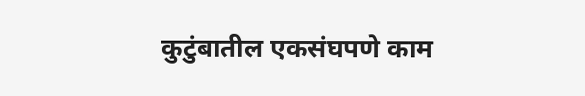कुटुंबातील एकसंघपणे काम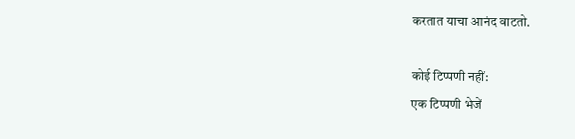करतात याचा आनंद वाटतो.

कोई टिप्पणी नहीं:
एक टिप्पणी भेजें